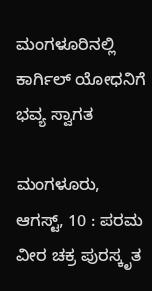ಮಂಗಳೂರಿನಲ್ಲಿ ಕಾರ್ಗಿಲ್ ಯೋಧನಿಗೆ ಭವ್ಯ ಸ್ವಾಗತ

ಮಂಗಳೂರು, ಆಗಸ್ಟ್, 10 : ಪರಮ ವೀರ ಚಕ್ರ ಪುರಸ್ಕೃತ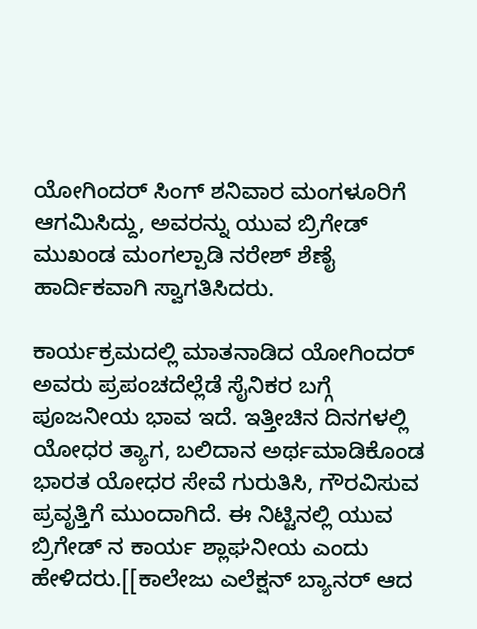ಯೋಗಿಂದರ್ ಸಿಂಗ್ ಶನಿವಾರ ಮಂಗಳೂರಿಗೆ ಆಗಮಿಸಿದ್ದು, ಅವರನ್ನು ಯುವ ಬ್ರಿಗೇಡ್ ಮುಖಂಡ ಮಂಗಲ್ಪಾಡಿ ನರೇಶ್ ಶೆಣೈ ಹಾರ್ದಿಕವಾಗಿ ಸ್ವಾಗತಿಸಿದರು.

ಕಾರ್ಯಕ್ರಮದಲ್ಲಿ ಮಾತನಾಡಿದ ಯೋಗಿಂದರ್ ಅವರು ಪ್ರಪಂಚದೆಲ್ಲೆಡೆ ಸೈನಿಕರ ಬಗ್ಗೆ ಪೂಜನೀಯ ಭಾವ ಇದೆ. ಇತ್ತೀಚಿನ ದಿನಗಳಲ್ಲಿ ಯೋಧರ ತ್ಯಾಗ, ಬಲಿದಾನ ಅರ್ಥಮಾಡಿಕೊಂಡ ಭಾರತ ಯೋಧರ ಸೇವೆ ಗುರುತಿಸಿ, ಗೌರವಿಸುವ ಪ್ರವೃತ್ತಿಗೆ ಮುಂದಾಗಿದೆ. ಈ ನಿಟ್ಟಿನಲ್ಲಿ ಯುವ ಬ್ರಿಗೇಡ್ ನ ಕಾರ್ಯ ಶ್ಲಾಘನೀಯ ಎಂದು ಹೇಳಿದರು.[[ಕಾಲೇಜು ಎಲೆಕ್ಷನ್ ಬ್ಯಾನರ್ ಆದ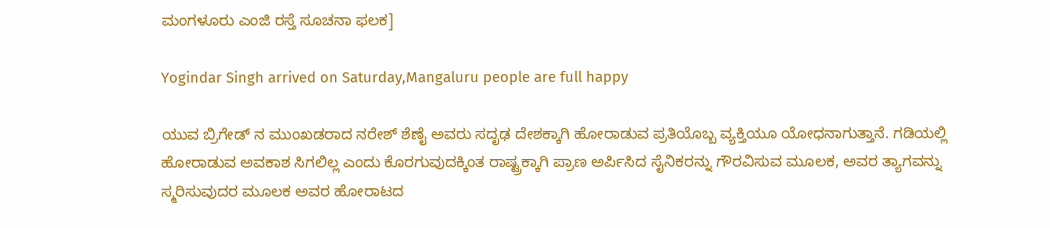ಮಂಗಳೂರು ಎಂಜಿ ರಸ್ತೆ ಸೂಚನಾ ಫಲಕ]

Yogindar Singh arrived on Saturday,Mangaluru people are full happy

ಯುವ ಬ್ರಿಗೇಡ್ ನ ಮುಂಖಡರಾದ ನರೇಶ್ ಶೆಣೈ ಅವರು ಸದೃಢ ದೇಶಕ್ಕಾಗಿ ಹೋರಾಡುವ ಪ್ರತಿಯೊಬ್ಬ ವ್ಯಕ್ತಿಯೂ ಯೋಧನಾಗುತ್ತಾನೆ. ಗಡಿಯಲ್ಲಿ ಹೋರಾಡುವ ಅವಕಾಶ ಸಿಗಲಿಲ್ಲ ಎಂದು ಕೊರಗುವುದಕ್ಕಿಂತ ರಾಷ್ಟ್ರಕ್ಕಾಗಿ ಪ್ರಾಣ ಅರ್ಪಿಸಿದ ಸೈನಿಕರನ್ನು ಗೌರವಿಸುವ ಮೂಲಕ, ಅವರ ತ್ಯಾಗವನ್ನು ಸ್ಮರಿಸುವುದರ ಮೂಲಕ ಅವರ ಹೋರಾಟದ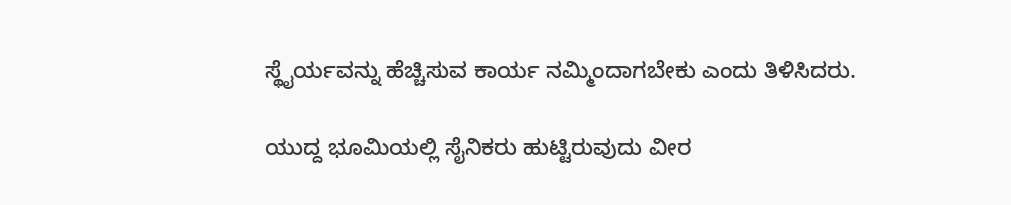ಸ್ಥೈರ್ಯವನ್ನು ಹೆಚ್ಚಿಸುವ ಕಾರ್ಯ ನಮ್ಮಿಂದಾಗಬೇಕು ಎಂದು ತಿಳಿಸಿದರು.

ಯುದ್ದ ಭೂಮಿಯಲ್ಲಿ ಸೈನಿಕರು ಹುಟ್ಟಿರುವುದು ವೀರ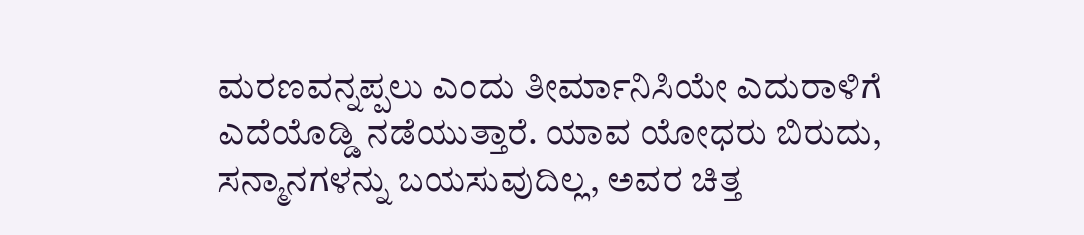ಮರಣವನ್ನಪ್ಪಲು ಎಂದು ತೀರ್ಮಾನಿಸಿಯೇ ಎದುರಾಳಿಗೆ ಎದೆಯೊಡ್ಡಿ ನಡೆಯುತ್ತಾರೆ. ಯಾವ ಯೋಧರು ಬಿರುದು, ಸನ್ಮಾನಗಳನ್ನು ಬಯಸುವುದಿಲ್ಲ, ಅವರ ಚಿತ್ತ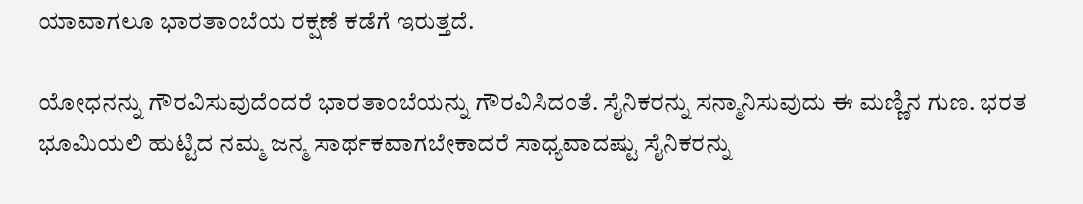ಯಾವಾಗಲೂ ಭಾರತಾಂಬೆಯ ರಕ್ಷಣೆ ಕಡೆಗೆ ಇರುತ್ತದೆ.

ಯೋಧನನ್ನು ಗೌರವಿಸುವುದೆಂದರೆ ಭಾರತಾಂಬೆಯನ್ನು ಗೌರವಿಸಿದಂತೆ. ಸೈನಿಕರನ್ನು ಸನ್ಮಾನಿಸುವುದು ಈ ಮಣ್ಣಿನ ಗುಣ. ಭರತ ಭೂಮಿಯಲಿ ಹುಟ್ಟಿದ ನಮ್ಮ ಜನ್ಮ ಸಾರ್ಥಕವಾಗಬೇಕಾದರೆ ಸಾಧ್ಯವಾದಷ್ಟು ಸೈನಿಕರನ್ನು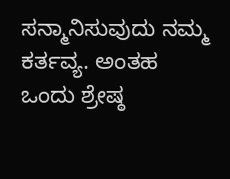ಸನ್ಮಾನಿಸುವುದು ನಮ್ಮ ಕರ್ತವ್ಯ. ಅಂತಹ ಒಂದು ಶ್ರೇಷ್ಠ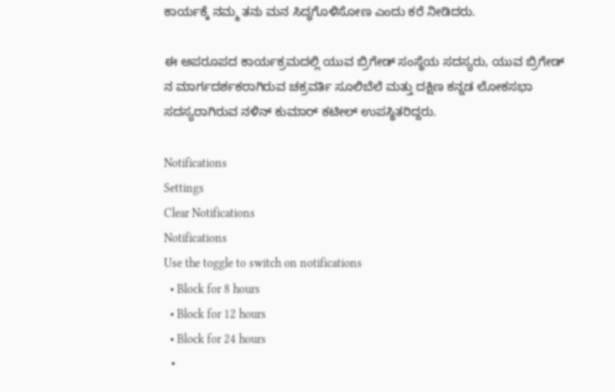ಕಾರ್ಯಕ್ಕೆ ನಮ್ಮ ತನು ಮನ ಸಿದ್ಧಗೊಳಿಸೋಣ ಎಂದು ಕರೆ ನೀಡಿದರು.

ಈ ಅಪರೂಪದ ಕಾರ್ಯಕ್ರಮದಲ್ಲಿ ಯುವ ಬ್ರಿಗೇಡ್ ಸಂಸ್ಥೆಯ ಸದಸ್ಯರು, ಯುವ ಬ್ರಿಗೇಡ್ ನ ಮಾರ್ಗದರ್ಶಕರಾಗಿರುವ ಚಕ್ರವರ್ತಿ ಸೂಲಿಬೆಲೆ ಮತ್ತು ದಕ್ಷಿಣ ಕನ್ನಡ ಲೋಕಸಭಾ ಸದಸ್ಯರಾಗಿರುವ ನಳಿನ್ ಕುಮಾರ್ ಕಟೀಲ್ ಉಪಸ್ಥಿತರಿದ್ದರು.

Notifications
Settings
Clear Notifications
Notifications
Use the toggle to switch on notifications
  • Block for 8 hours
  • Block for 12 hours
  • Block for 24 hours
  •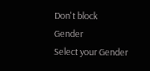Don't block
Gender
Select your Gender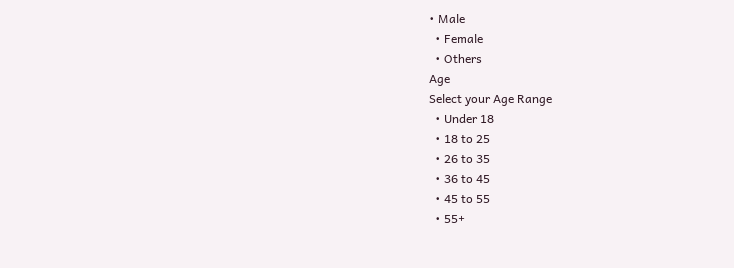• Male
  • Female
  • Others
Age
Select your Age Range
  • Under 18
  • 18 to 25
  • 26 to 35
  • 36 to 45
  • 45 to 55
  • 55+